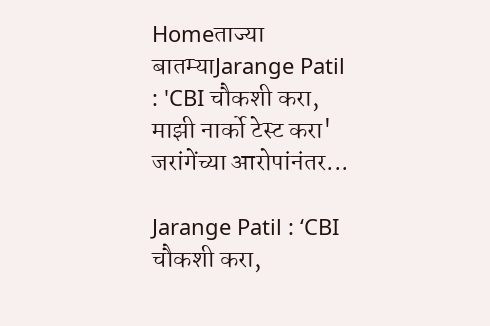Homeताज्या बातम्याJarange Patil : 'CBI चौकशी करा, माझी नार्को टेस्ट करा' जरांगेंच्या आरोपांनंतर...

Jarange Patil : ‘CBI चौकशी करा,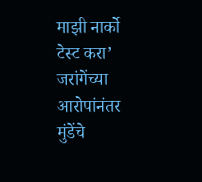माझी नार्को टेस्ट करा’ जरांगेंच्या आरोपांनंतर मुंडेंचे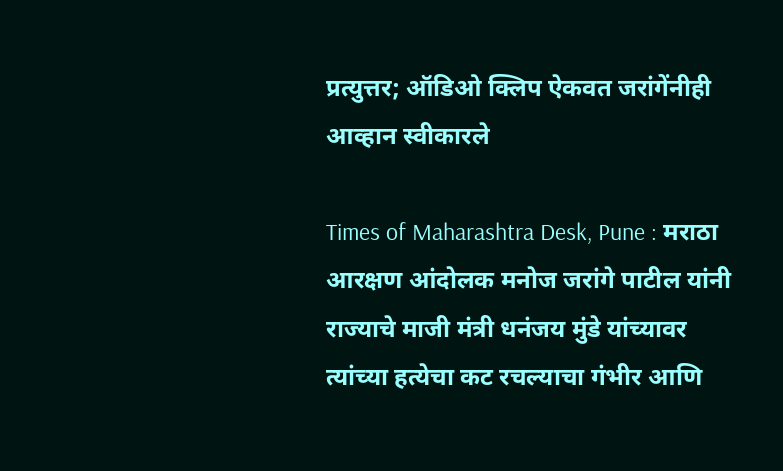प्रत्युत्तर; ऑडिओ क्लिप ऐकवत जरांगेंनीही आव्हान स्वीकारले

Times of Maharashtra Desk, Pune : मराठा आरक्षण आंदोलक मनोज जरांगे पाटील यांनी राज्याचे माजी मंत्री धनंजय मुंडे यांच्यावर त्यांच्या हत्येचा कट रचल्याचा गंभीर आणि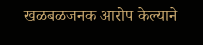खळबळजनक आरोप केल्याने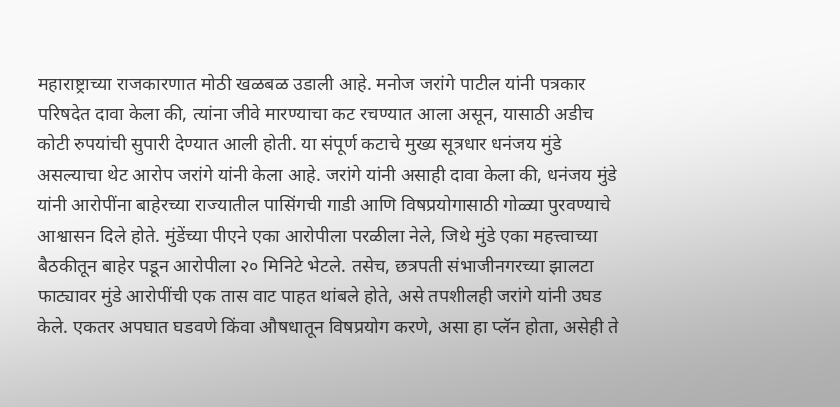महाराष्ट्राच्या राजकारणात मोठी खळबळ उडाली आहे. मनोज जरांगे पाटील यांनी पत्रकार परिषदेत दावा केला की, त्यांना जीवे मारण्याचा कट रचण्यात आला असून, यासाठी अडीच कोटी रुपयांची सुपारी देण्यात आली होती. या संपूर्ण कटाचे मुख्य सूत्रधार धनंजय मुंडे असल्याचा थेट आरोप जरांगे यांनी केला आहे. जरांगे यांनी असाही दावा केला की, धनंजय मुंडे यांनी आरोपींना बाहेरच्या राज्यातील पासिंगची गाडी आणि विषप्रयोगासाठी गोळ्या पुरवण्याचे आश्वासन दिले होते. मुंडेंच्या पीएने एका आरोपीला परळीला नेले, जिथे मुंडे एका महत्त्वाच्या बैठकीतून बाहेर पडून आरोपीला २० मिनिटे भेटले. तसेच, छत्रपती संभाजीनगरच्या झालटा फाट्यावर मुंडे आरोपींची एक तास वाट पाहत थांबले होते, असे तपशीलही जरांगे यांनी उघड केले. एकतर अपघात घडवणे किंवा औषधातून विषप्रयोग करणे, असा हा प्लॅन होता, असेही ते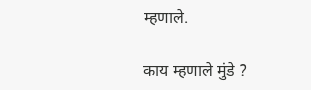म्हणाले.

काय म्हणाले मुंडे ?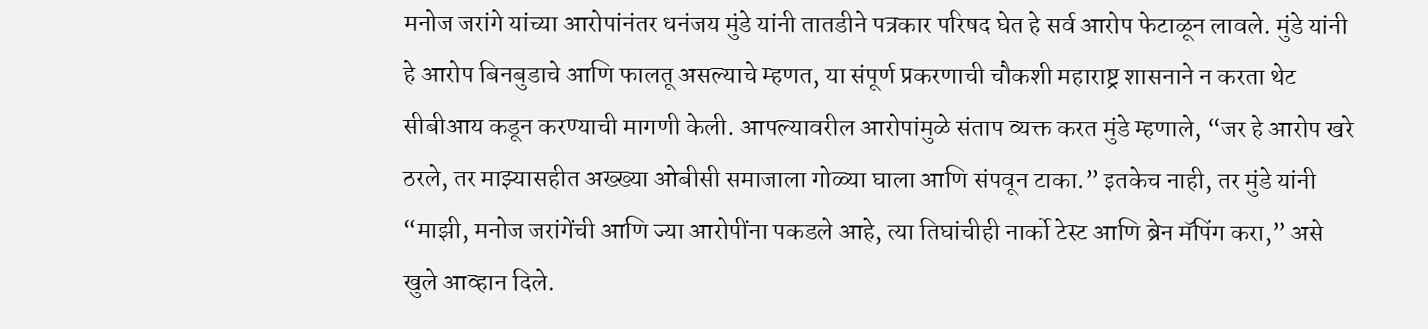मनोज जरांगे यांच्या आरोपांनंतर धनंजय मुंडे यांनी तातडीने पत्रकार परिषद घेत हे सर्व आरोप फेटाळून लावले. मुंडे यांनी हे आरोप बिनबुडाचे आणि फालतू असल्याचे म्हणत, या संपूर्ण प्रकरणाची चौकशी महाराष्ट्र शासनाने न करता थेट सीबीआय कडून करण्याची मागणी केली. आपल्यावरील आरोपांमुळे संताप व्यक्त करत मुंडे म्हणाले, “जर हे आरोप खरे ठरले, तर माझ्यासहीत अख्ख्या ओबीसी समाजाला गोळ्या घाला आणि संपवून टाका.” इतकेच नाही, तर मुंडे यांनी “माझी, मनोज जरांगेंची आणि ज्या आरोपींना पकडले आहे, त्या तिघांचीही नार्को टेस्ट आणि ब्रेन मॅपिंग करा,” असे खुले आव्हान दिले.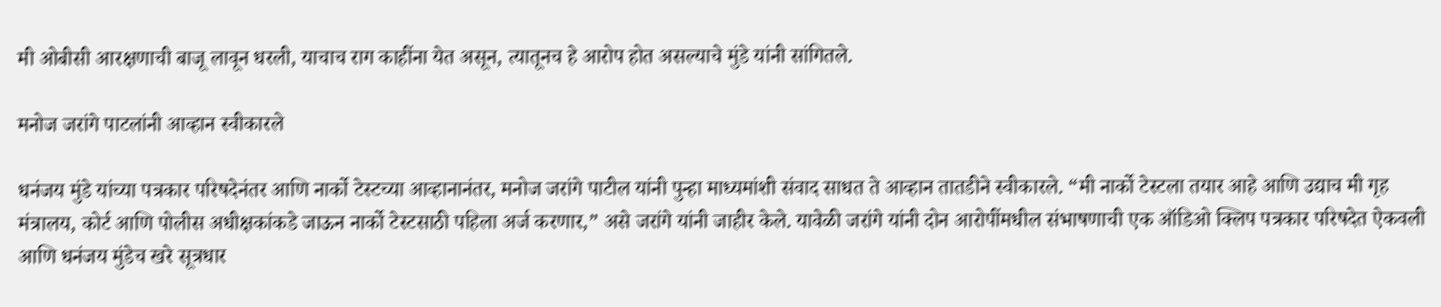मी ओबीसी आरक्षणाची बाजू लावून धरली, याचाच राग काहींना येत असून, त्यातूनच हे आरोप होत असल्याचे मुंडे यांनी सांगितले.

मनोज जरांगे पाटलांनी आव्हान स्वीकारले

धनंजय मुंडे यांच्या पत्रकार परिषदेनंतर आणि नार्को टेस्टच्या आव्हानानंतर, मनोज जरांगे पाटील यांनी पुन्हा माध्यमांशी संवाद साधत ते आव्हान तातडीने स्वीकारले. “मी नार्को टेस्टला तयार आहे आणि उद्याच मी गृह मंत्रालय, कोर्ट आणि पोलीस अधीक्षकांकडे जाऊन नार्को टेस्टसाठी पहिला अर्ज करणार,” असे जरांगे यांनी जाहीर केले. यावेळी जरांगे यांनी दोन आरोपींमधील संभाषणाची एक ऑडिओ क्लिप पत्रकार परिषदेत ऐकवली आणि धनंजय मुंडेच खरे सूत्रधार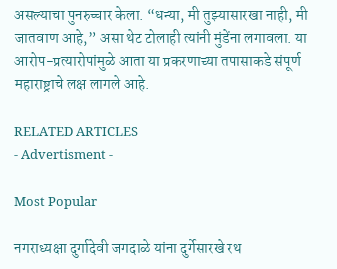असल्याचा पुनरुच्चार केला. “धन्या, मी तुझ्यासारखा नाही, मी जातवाण आहे,” असा थेट टोलाही त्यांनी मुंडेंना लगावला. या आरोप-प्रत्यारोपांमुळे आता या प्रकरणाच्या तपासाकडे संपूर्ण महाराष्ट्राचे लक्ष लागले आहे.

RELATED ARTICLES
- Advertisment -

Most Popular

नगराध्यक्षा दुर्गादेवी जगदाळे यांना दुर्गेसारखे रथ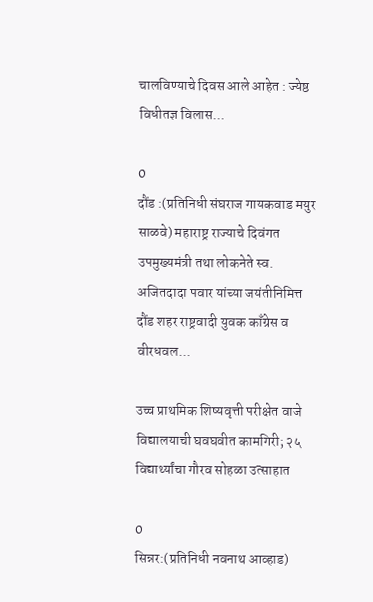चालविण्याचे दिवस आले आहेत : ज्येष्ठ विधीतज्ञ विलास...

0
दौंड :(प्रतिनिधी संघराज गायकवाड मयुर साळवे) महाराष्ट्र राज्याचे दिवंगत उपमुख्यमंत्री तथा लोकनेते स्व. अजितदादा पवार यांच्या जयंतीनिमित्त दौंड शहर राष्ट्रवादी युवक काँग्रेस व वीरधवल...

उच्च प्राथमिक शिष्यवृत्ती परीक्षेत वाजे विद्यालयाची घवघवीत कामगिरी; २५ विद्यार्थ्यांचा गौरव सोहळा उत्साहात

0
सिन्नर:(प्रतिनिधी नवनाथ आव्हाड)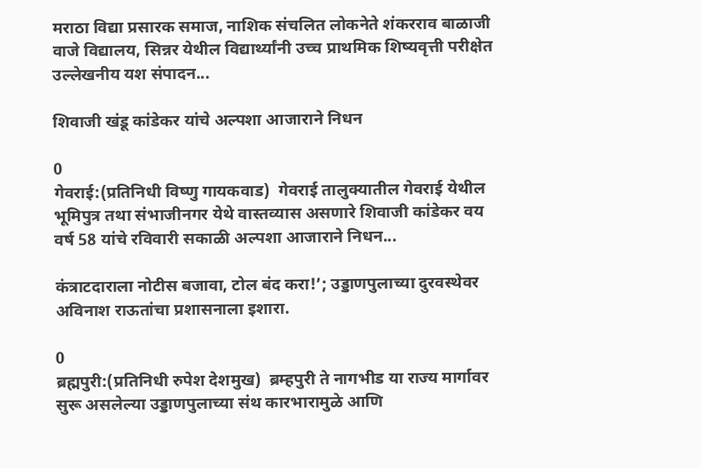मराठा विद्या प्रसारक समाज, नाशिक संचलित लोकनेते शंकरराव बाळाजी वाजे विद्यालय, सिन्नर येथील विद्यार्थ्यांनी उच्च प्राथमिक शिष्यवृत्ती परीक्षेत उल्लेखनीय यश संपादन...

शिवाजी खंडू कांडेकर यांचे अल्पशा आजाराने निधन

0
गेवराई:(प्रतिनिधी विष्णु गायकवाड)  गेवराई तालुक्यातील गेवराई येथील भूमिपुत्र तथा संभाजीनगर येथे वास्तव्यास असणारे शिवाजी कांडेकर वय वर्ष 58 यांचे रविवारी सकाळी अल्पशा आजाराने निधन...

कंत्राटदाराला नोटीस बजावा, टोल बंद करा!’; उड्डाणपुलाच्या दुरवस्थेवर अविनाश राऊतांचा प्रशासनाला इशारा.

0
ब्रह्मपुरी:(प्रतिनिधी रुपेश देशमुख)  ब्रम्हपुरी ते नागभीड या राज्य मार्गावर सुरू असलेल्या उड्डाणपुलाच्या संथ कारभारामुळे आणि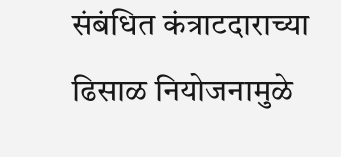संबंधित कंत्राटदाराच्या ढिसाळ नियोजनामुळे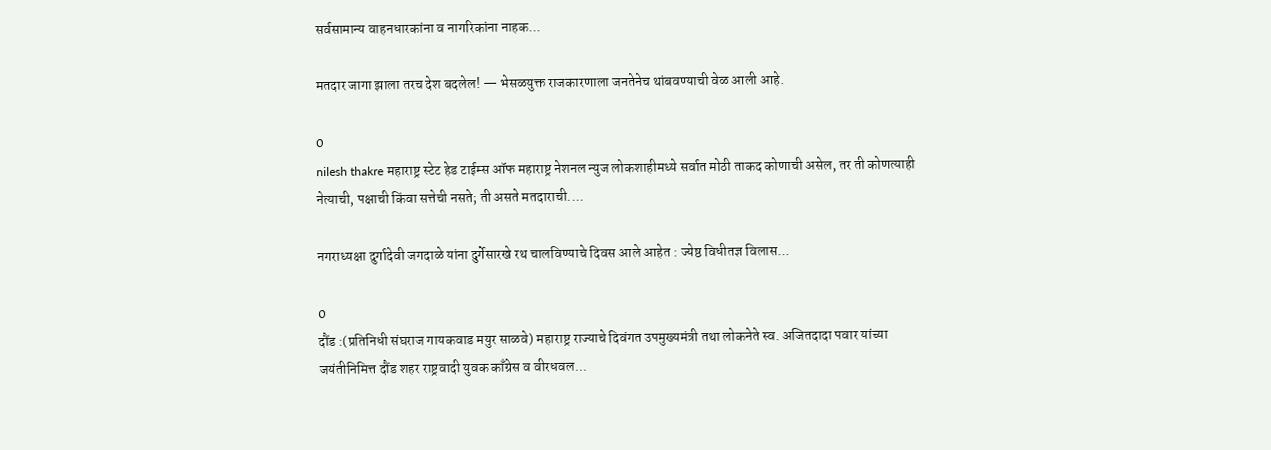सर्वसामान्य वाहनधारकांना व नागरिकांना नाहक...

मतदार जागा झाला तरच देश बदलेल! — भेसळयुक्त राजकारणाला जनतेनेच थांबवण्याची वेळ आली आहे.

0
nilesh thakre महाराष्ट्र स्टेट हेड टाईम्स ऑफ महाराष्ट्र नेशनल न्युज लोकशाहीमध्ये सर्वात मोठी ताकद कोणाची असेल, तर ती कोणत्याही नेत्याची, पक्षाची किंवा सत्तेची नसते; ती असते मतदाराची....

नगराध्यक्षा दुर्गादेवी जगदाळे यांना दुर्गेसारखे रथ चालविण्याचे दिवस आले आहेत : ज्येष्ठ विधीतज्ञ विलास...

0
दौंड :(प्रतिनिधी संघराज गायकवाड मयुर साळवे) महाराष्ट्र राज्याचे दिवंगत उपमुख्यमंत्री तथा लोकनेते स्व. अजितदादा पवार यांच्या जयंतीनिमित्त दौंड शहर राष्ट्रवादी युवक काँग्रेस व वीरधवल...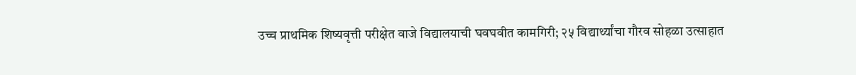उच्च प्राथमिक शिष्यवृत्ती परीक्षेत वाजे विद्यालयाची घवघवीत कामगिरी; २५ विद्यार्थ्यांचा गौरव सोहळा उत्साहात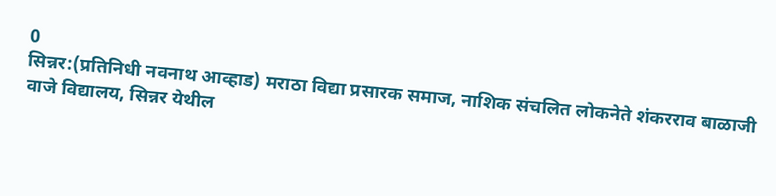0
सिन्नर:(प्रतिनिधी नवनाथ आव्हाड) मराठा विद्या प्रसारक समाज, नाशिक संचलित लोकनेते शंकरराव बाळाजी वाजे विद्यालय, सिन्नर येथील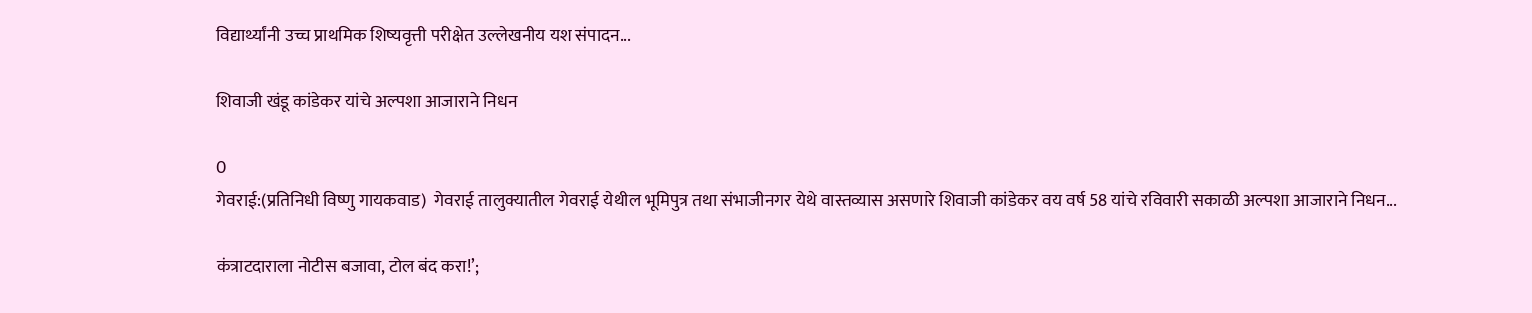विद्यार्थ्यांनी उच्च प्राथमिक शिष्यवृत्ती परीक्षेत उल्लेखनीय यश संपादन...

शिवाजी खंडू कांडेकर यांचे अल्पशा आजाराने निधन

0
गेवराई:(प्रतिनिधी विष्णु गायकवाड)  गेवराई तालुक्यातील गेवराई येथील भूमिपुत्र तथा संभाजीनगर येथे वास्तव्यास असणारे शिवाजी कांडेकर वय वर्ष 58 यांचे रविवारी सकाळी अल्पशा आजाराने निधन...

कंत्राटदाराला नोटीस बजावा, टोल बंद करा!’;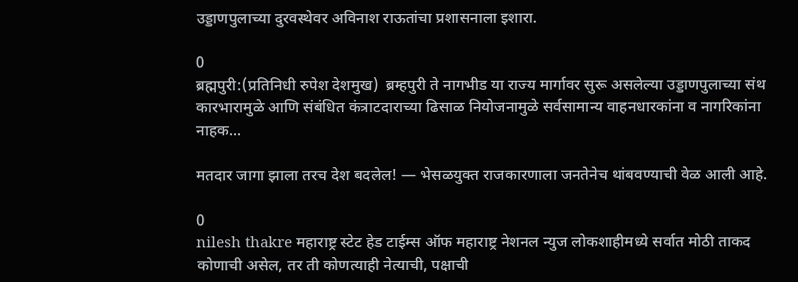उड्डाणपुलाच्या दुरवस्थेवर अविनाश राऊतांचा प्रशासनाला इशारा.

0
ब्रह्मपुरी:(प्रतिनिधी रुपेश देशमुख)  ब्रम्हपुरी ते नागभीड या राज्य मार्गावर सुरू असलेल्या उड्डाणपुलाच्या संथ कारभारामुळे आणि संबंधित कंत्राटदाराच्या ढिसाळ नियोजनामुळे सर्वसामान्य वाहनधारकांना व नागरिकांना नाहक...

मतदार जागा झाला तरच देश बदलेल! — भेसळयुक्त राजकारणाला जनतेनेच थांबवण्याची वेळ आली आहे.

0
nilesh thakre महाराष्ट्र स्टेट हेड टाईम्स ऑफ महाराष्ट्र नेशनल न्युज लोकशाहीमध्ये सर्वात मोठी ताकद कोणाची असेल, तर ती कोणत्याही नेत्याची, पक्षाची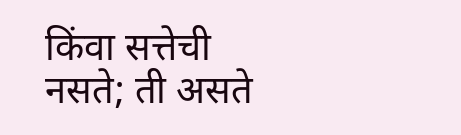किंवा सत्तेची नसते; ती असते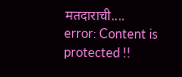मतदाराची....
error: Content is protected !!